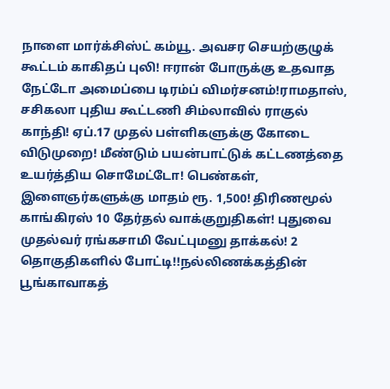நாளை மார்க்சிஸ்ட் கம்யூ. அவசர செயற்குழுக் கூட்டம் காகிதப் புலி! ஈரான் போருக்கு உதவாத நேட்டோ அமைப்பை டிரம்ப் விமர்சனம்!ராமதாஸ், சசிகலா புதிய கூட்டணி சிம்லாவில் ராகுல் காந்தி! ஏப்.17 முதல் பள்ளிகளுக்கு கோடை விடுமுறை! மீண்டும் பயன்பாட்டுக் கட்டணத்தை உயர்த்திய சொமேட்டோ! பெண்கள், இளைஞர்களுக்கு மாதம் ரூ. 1,500! திரிணமூல் காங்கிரஸ் 10 தேர்தல் வாக்குறுதிகள்! புதுவை முதல்வர் ரங்கசாமி வேட்புமனு தாக்கல்! 2 தொகுதிகளில் போட்டி!!நல்லிணக்கத்தின் பூங்காவாகத்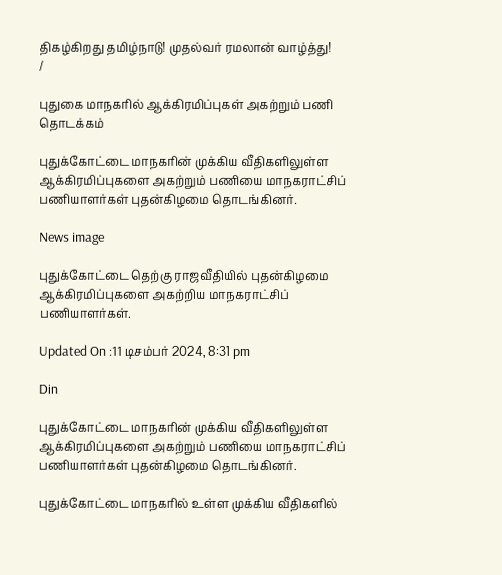திகழ்கிறது தமிழ்நாடு! முதல்வர் ரமலான் வாழ்த்து!
/

புதுகை மாநகரில் ஆக்கிரமிப்புகள் அகற்றும் பணி தொடக்கம்

புதுக்கோட்டை மாநகரின் முக்கிய வீதிகளிலுள்ள ஆக்கிரமிப்புகளை அகற்றும் பணியை மாநகராட்சிப் பணியாளர்கள் புதன்கிழமை தொடங்கினர்.

News image

புதுக்கோட்டை தெற்கு ராஜவீதியில் புதன்கிழமை ஆக்கிரமிப்புகளை அகற்றிய மாநகராட்சிப் பணியாளர்கள்.

Updated On :11 டிசம்பர் 2024, 8:31 pm

Din

புதுக்கோட்டை மாநகரின் முக்கிய வீதிகளிலுள்ள ஆக்கிரமிப்புகளை அகற்றும் பணியை மாநகராட்சிப் பணியாளர்கள் புதன்கிழமை தொடங்கினர்.

புதுக்கோட்டை மாநகரில் உள்ள முக்கிய வீதிகளில்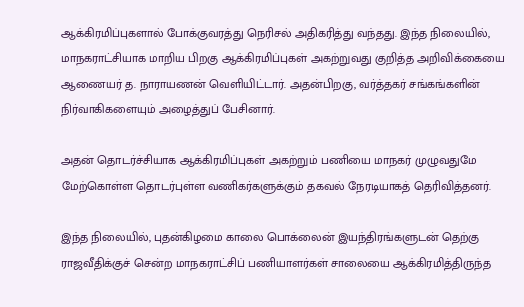ஆக்கிரமிப்புகளால் போக்குவரத்து நெரிசல் அதிகரித்து வந்தது. இந்த நிலையில், மாநகராட்சியாக மாறிய பிறகு ஆக்கிரமிப்புகள் அகற்றுவது குறித்த அறிவிக்கையை ஆணையர் த. நாராயணன் வெளியிட்டார். அதன்பிறகு, வர்த்தகர் சங்கங்களின் நிர்வாகிகளையும் அழைத்துப் பேசினார்.

அதன் தொடர்ச்சியாக ஆக்கிரமிப்புகள் அகற்றும் பணியை மாநகர் முழுவதுமே மேற்கொள்ள தொடர்புள்ள வணிகர்களுக்கும் தகவல் நேரடியாகத் தெரிவித்தனர்.

இந்த நிலையில், புதன்கிழமை காலை பொக்லைன் இயந்திரங்களுடன் தெற்கு ராஜவீதிக்குச் சென்ற மாநகராட்சிப் பணியாளர்கள் சாலையை ஆக்கிரமித்திருந்த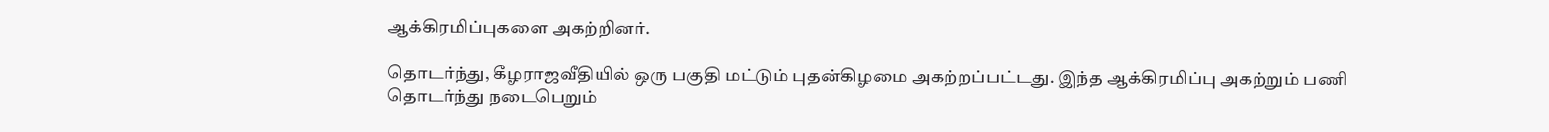ஆக்கிரமிப்புகளை அகற்றினர்.

தொடர்ந்து, கீழராஜவீதியில் ஒரு பகுதி மட்டும் புதன்கிழமை அகற்றப்பட்டது. இந்த ஆக்கிரமிப்பு அகற்றும் பணி தொடர்ந்து நடைபெறும்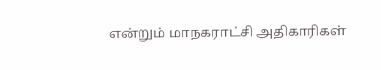என்றும் மாநகராட்சி அதிகாரிகள்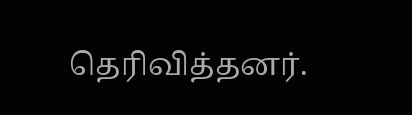தெரிவித்தனர்.